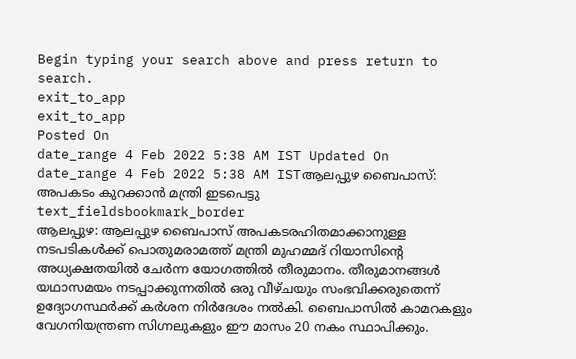Begin typing your search above and press return to search.
exit_to_app
exit_to_app
Posted On
date_range 4 Feb 2022 5:38 AM IST Updated On
date_range 4 Feb 2022 5:38 AM ISTആലപ്പുഴ ബൈപാസ്: അപകടം കുറക്കാൻ മന്ത്രി ഇടപെട്ടു
text_fieldsbookmark_border
ആലപ്പുഴ: ആലപ്പുഴ ബൈപാസ് അപകടരഹിതമാക്കാനുള്ള നടപടികൾക്ക് പൊതുമരാമത്ത് മന്ത്രി മുഹമ്മദ് റിയാസിന്റെ അധ്യക്ഷതയിൽ ചേർന്ന യോഗത്തിൽ തീരുമാനം. തീരുമാനങ്ങൾ യഥാസമയം നടപ്പാക്കുന്നതിൽ ഒരു വീഴ്ചയും സംഭവിക്കരുതെന്ന് ഉദ്യോഗസ്ഥർക്ക് കർശന നിർദേശം നൽകി. ബൈപാസിൽ കാമറകളും വേഗനിയന്ത്രണ സിഗ്നലുകളും ഈ മാസം 20 നകം സ്ഥാപിക്കും.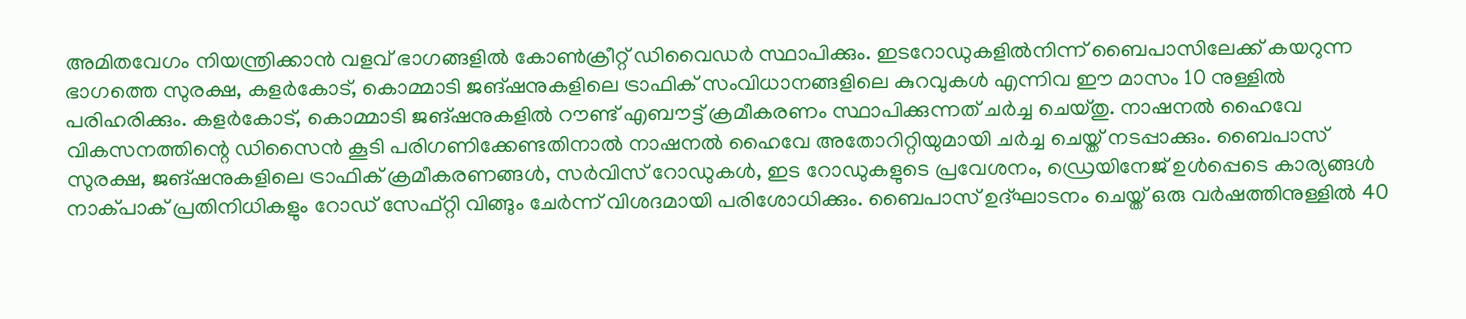അമിതവേഗം നിയന്ത്രിക്കാൻ വളവ് ഭാഗങ്ങളിൽ കോൺക്രീറ്റ് ഡിവൈഡർ സ്ഥാപിക്കും. ഇടറോഡുകളിൽനിന്ന് ബൈപാസിലേക്ക് കയറുന്ന ഭാഗത്തെ സുരക്ഷ, കളർകോട്, കൊമ്മാടി ജങ്ഷനുകളിലെ ട്രാഫിക് സംവിധാനങ്ങളിലെ കുറവുകൾ എന്നിവ ഈ മാസം 10 നുള്ളിൽ പരിഹരിക്കും. കളർകോട്, കൊമ്മാടി ജങ്ഷനുകളിൽ റൗണ്ട് എബൗട്ട് ക്രമീകരണം സ്ഥാപിക്കുന്നത് ചർച്ച ചെയ്തു. നാഷനൽ ഹൈവേ വികസനത്തിന്റെ ഡിസൈൻ കൂടി പരിഗണിക്കേണ്ടതിനാൽ നാഷനൽ ഹൈവേ അതോറിറ്റിയുമായി ചർച്ച ചെയ്ത് നടപ്പാക്കും. ബൈപാസ് സുരക്ഷ, ജങ്ഷനുകളിലെ ട്രാഫിക് ക്രമീകരണങ്ങൾ, സർവിസ് റോഡുകൾ, ഇട റോഡുകളുടെ പ്രവേശനം, ഡ്രെയിനേജ് ഉൾപ്പെടെ കാര്യങ്ങൾ നാക്പാക് പ്രതിനിധികളും റോഡ് സേഫ്റ്റി വിങ്ങും ചേർന്ന് വിശദമായി പരിശോധിക്കും. ബൈപാസ് ഉദ്ഘാടനം ചെയ്ത് ഒരു വർഷത്തിനുള്ളിൽ 40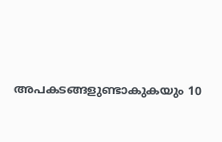അപകടങ്ങളുണ്ടാകുകയും 10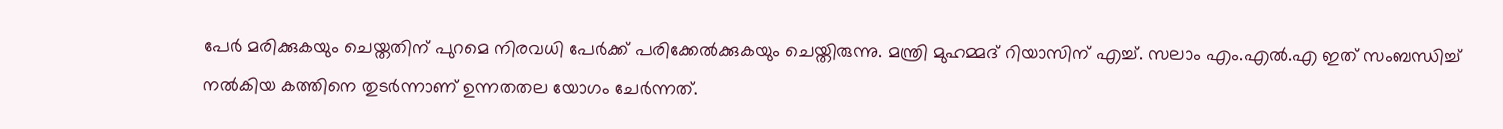പേർ മരിക്കുകയും ചെയ്തതിന് പുറമെ നിരവധി പേർക്ക് പരിക്കേൽക്കുകയും ചെയ്തിരുന്നു. മന്ത്രി മുഹമ്മദ് റിയാസിന് എച്ച്. സലാം എം.എൽ.എ ഇത് സംബന്ധിച്ച് നൽകിയ കത്തിനെ തുടർന്നാണ് ഉന്നതതല യോഗം ചേർന്നത്.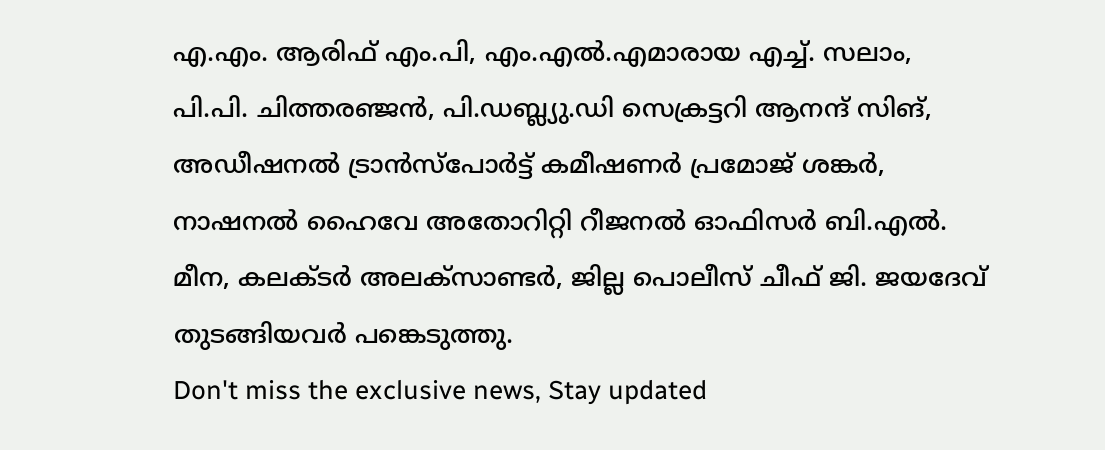എ.എം. ആരിഫ് എം.പി, എം.എൽ.എമാരായ എച്ച്. സലാം, പി.പി. ചിത്തരഞ്ജൻ, പി.ഡബ്ല്യു.ഡി സെക്രട്ടറി ആനന്ദ് സിങ്, അഡീഷനൽ ട്രാൻസ്പോർട്ട് കമീഷണർ പ്രമോജ് ശങ്കർ, നാഷനൽ ഹൈവേ അതോറിറ്റി റീജനൽ ഓഫിസർ ബി.എൽ. മീന, കലക്ടർ അലക്സാണ്ടർ, ജില്ല പൊലീസ് ചീഫ് ജി. ജയദേവ് തുടങ്ങിയവർ പങ്കെടുത്തു.
Don't miss the exclusive news, Stay updated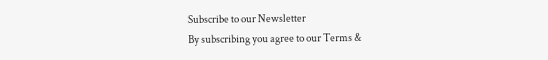Subscribe to our Newsletter
By subscribing you agree to our Terms &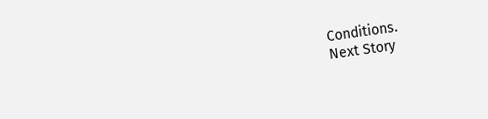Conditions.
Next Story